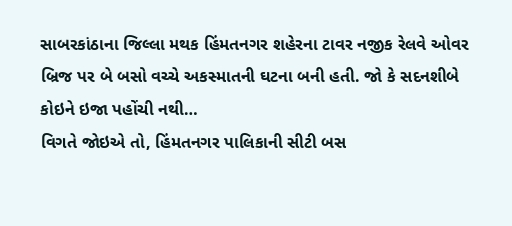સાબરકાંઠાના જિલ્લા મથક હિંમતનગર શહેરના ટાવર નજીક રેલવે ઓવર બ્રિજ પર બે બસો વચ્ચે અકસ્માતની ઘટના બની હતી. જો કે સદનશીબે કોઇને ઇજા પહોંચી નથી…
વિગતે જોઇએ તો, હિંમતનગર પાલિકાની સીટી બસ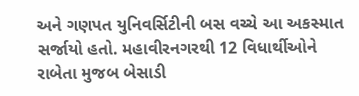અને ગણપત યુનિવર્સિટીની બસ વચ્ચે આ અકસ્માત સર્જાયો હતો. મહાવીરનગરથી 12 વિધાર્થીઓને રાબેતા મુજબ બેસાડી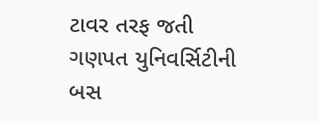ટાવર તરફ જતી ગણપત યુનિવર્સિટીની બસ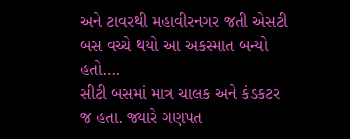અને ટાવરથી મહાવીરનગર જતી એસટી બસ વચ્ચે થયો આ અકસ્માત બન્યો હતો….
સીટી બસમાં માત્ર ચાલક અને કંડકટર જ હતા. જ્યારે ગણપત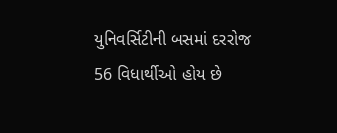યુનિવર્સિટીની બસમાં દરરોજ 56 વિધાર્થીઓ હોય છે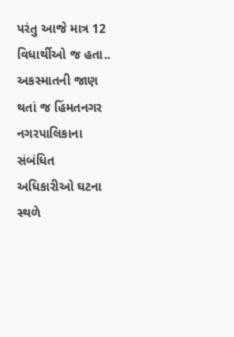પરંતુ આજે માત્ર 12 વિધાર્થીઓ જ હતા..
અકસ્માતની જાણ થતાં જ હિંમતનગર નગરપાલિકાના સંબંધિત અધિકારીઓ ઘટના સ્થળે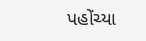પહોંચ્યા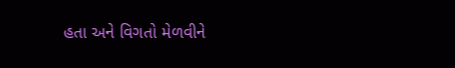હતા અને વિગતો મેળવીને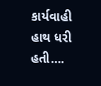કાર્યવાહી હાથ ધરી હતી….